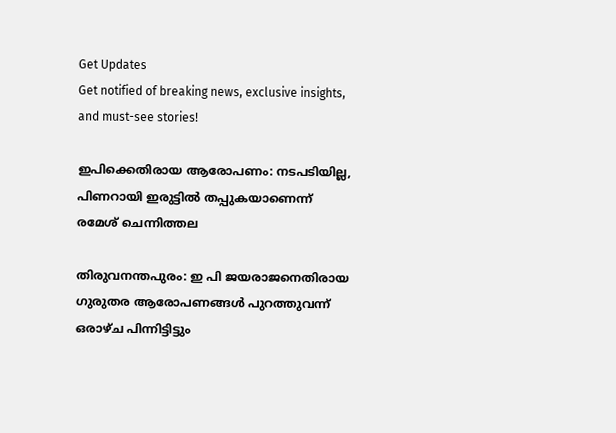Get Updates
Get notified of breaking news, exclusive insights, and must-see stories!

ഇപിക്കെതിരായ ആരോപണം: നടപടിയില്ല, പിണറായി ഇരുട്ടില്‍ തപ്പുകയാണെന്ന് രമേശ് ചെന്നിത്തല

തിരുവനന്തപുരം: ഇ പി ജയരാജനെതിരായ ഗുരുതര ആരോപണങ്ങള്‍ പുറത്തുവന്ന് ഒരാഴ്ച പിന്നിട്ടിട്ടും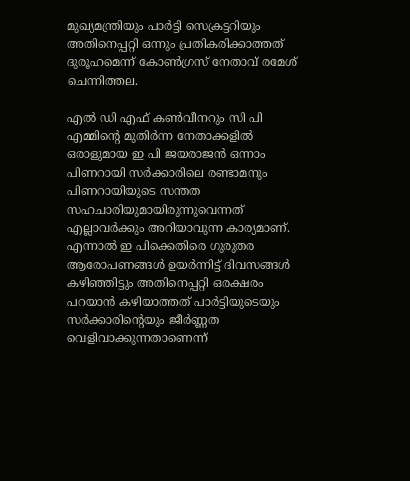മുഖ്യമന്ത്രിയും പാര്‍ട്ടി സെക്രട്ടറിയും അതിനെപ്പറ്റി ഒന്നും പ്രതികരിക്കാത്തത് ദുരൂഹമെന്ന് കോണ്‍ഗ്രസ് നേതാവ് രമേശ് ചെന്നിത്തല.

എല്‍ ഡി എഫ് കണ്‍വീനറും സി പി എമ്മിന്റെ മുതിര്‍ന്ന നേതാക്കളില്‍ ഒരാളുമായ ഇ പി ജയരാജന്‍ ഒന്നാം പിണറായി സര്‍ക്കാരിലെ രണ്ടാമനും പിണറായിയുടെ സന്തത സഹചാരിയുമായിരുന്നുവെന്നത് എല്ലാവര്‍ക്കും അറിയാവുന്ന കാര്യമാണ്. എന്നാല്‍ ഇ പിക്കെതിരെ ഗുരുതര ആരോപണങ്ങള്‍ ഉയര്‍ന്നിട്ട് ദിവസങ്ങള്‍ കഴിഞ്ഞിട്ടും അതിനെപ്പറ്റി ഒരക്ഷരം പറയാന്‍ കഴിയാത്തത് പാര്‍ട്ടിയുടെയും സര്‍ക്കാരിന്റെയും ജീര്‍ണ്ണത വെളിവാക്കുന്നതാണെന്ന്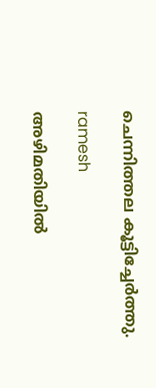ചെന്നിത്തല കൂട്ടിച്ചേര്‍ത്തു.

ramesh

അഴിമതിയില്‍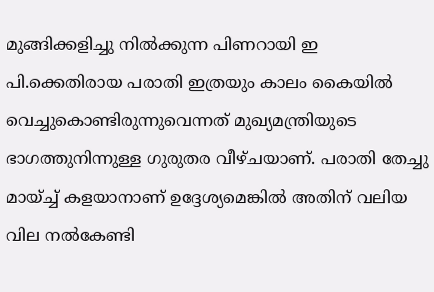മുങ്ങിക്കളിച്ചു നില്‍ക്കുന്ന പിണറായി ഇ പി.ക്കെതിരായ പരാതി ഇത്രയും കാലം കൈയില്‍ വെച്ചുകൊണ്ടിരുന്നുവെന്നത് മുഖ്യമന്ത്രിയുടെ ഭാഗത്തുനിന്നുള്ള ഗുരുതര വീഴ്ചയാണ്. പരാതി തേച്ചു മായ്ച്ച് കളയാനാണ് ഉദ്ദേശ്യമെങ്കില്‍ അതിന് വലിയ വില നല്‍കേണ്ടി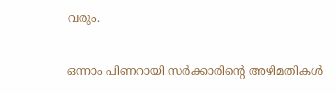വരും.

ഒന്നാം പിണറായി സര്‍ക്കാരിന്റെ അഴിമതികള്‍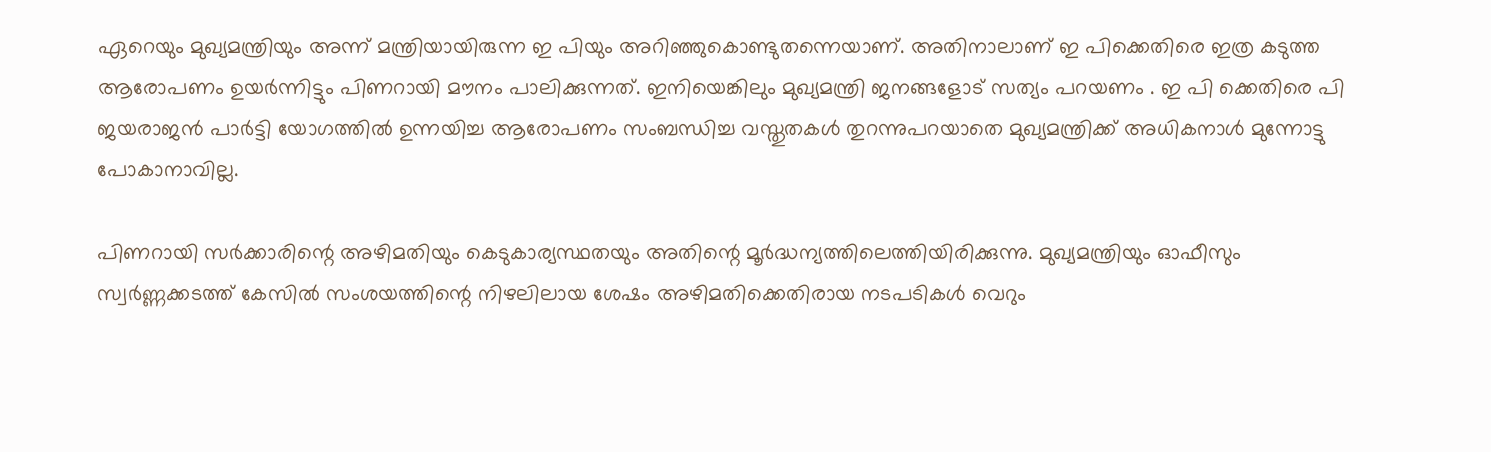ഏറെയും മുഖ്യമന്ത്രിയും അന്ന് മന്ത്രിയായിരുന്ന ഇ പിയും അറിഞ്ഞുകൊണ്ടുതന്നെയാണ്. അതിനാലാണ് ഇ പിക്കെതിരെ ഇത്ര കടുത്ത ആരോപണം ഉയര്‍ന്നിട്ടും പിണറായി മൗനം പാലിക്കുന്നത്. ഇനിയെങ്കിലും മുഖ്യമന്ത്രി ജനങ്ങളോട് സത്യം പറയണം . ഇ പി ക്കെതിരെ പി ജയരാജന്‍ പാര്‍ട്ടി യോഗത്തില്‍ ഉന്നയിച്ച ആരോപണം സംബന്ധിച്ച വസ്തുതകള്‍ തുറന്നുപറയാതെ മുഖ്യമന്ത്രിക്ക് അധികനാള്‍ മുന്നോട്ടു പോകാനാവില്ല.

പിണറായി സര്‍ക്കാരിന്റെ അഴിമതിയും കെടുകാര്യസ്ഥതയും അതിന്റെ മൂര്‍ദ്ധന്യത്തിലെത്തിയിരിക്കുന്നു. മുഖ്യമന്ത്രിയും ഓഫീസും സ്വര്‍ണ്ണക്കടത്ത് കേസില്‍ സംശയത്തിന്റെ നിഴലിലായ ശേഷം അഴിമതിക്കെതിരായ നടപടികള്‍ വെറും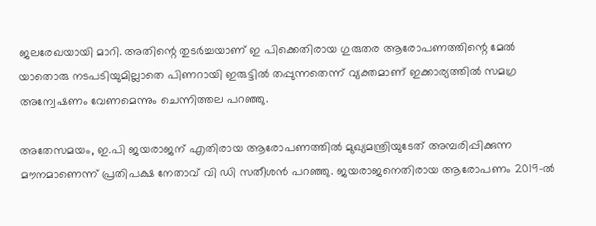ജലരേഖയായി മാറി. അതിന്റെ തുടര്‍ച്ചയാണ് ഇ പിക്കെതിരായ ഗുരുതര ആരോപണത്തിന്റെ മേല്‍ യാതൊരു നടപടിയുമില്ലാതെ പിണറായി ഇരുട്ടില്‍ തപ്പുന്നതെന്ന് വ്യക്തമാണ് ഇക്കാര്യത്തില്‍ സമഗ്ര അന്വേഷണം വേണമെന്നും ചെന്നിത്തല പറഞ്ഞു.

അതേസമയം, ഇ.പി ജയരാജന് എതിരായ ആരോപണത്തില്‍ മുഖ്യമന്ത്രിയുടേത് അമ്പരിപ്പിക്കുന്ന മൗനമാണെന്ന് പ്രതിപക്ഷ നേതാവ് വി ഡി സതീശന്‍ പറഞ്ഞു. ജയരാജനെതിരായ ആരോപണം 2019-ല്‍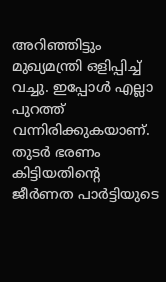അറിഞ്ഞിട്ടും മുഖ്യമന്ത്രി ഒളിപ്പിച്ച് വച്ചു. ഇപ്പോള്‍ എല്ലാ പുറത്ത് വന്നിരിക്കുകയാണ്. തുടര്‍ ഭരണം കിട്ടിയതിന്റെ ജീര്‍ണത പാര്‍ട്ടിയുടെ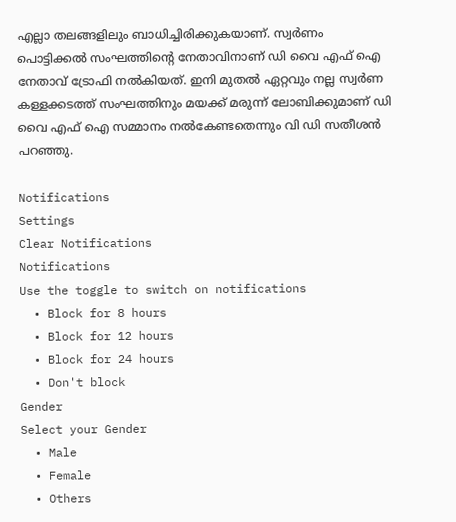എല്ലാ തലങ്ങളിലും ബാധിച്ചിരിക്കുകയാണ്. സ്വര്‍ണം പൊട്ടിക്കല്‍ സംഘത്തിന്റെ നേതാവിനാണ് ഡി വൈ എഫ് ഐ നേതാവ് ട്രോഫി നല്‍കിയത്. ഇനി മുതല്‍ ഏറ്റവും നല്ല സ്വര്‍ണ കള്ളക്കടത്ത് സംഘത്തിനും മയക്ക് മരുന്ന് ലോബിക്കുമാണ് ഡി വൈ എഫ് ഐ സമ്മാനം നല്‍കേണ്ടതെന്നും വി ഡി സതീശന്‍ പറഞ്ഞു.

Notifications
Settings
Clear Notifications
Notifications
Use the toggle to switch on notifications
  • Block for 8 hours
  • Block for 12 hours
  • Block for 24 hours
  • Don't block
Gender
Select your Gender
  • Male
  • Female
  • Others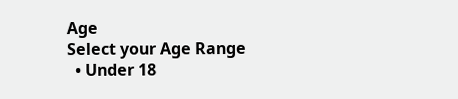Age
Select your Age Range
  • Under 18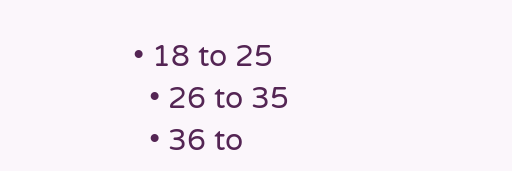• 18 to 25
  • 26 to 35
  • 36 to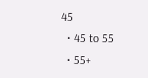45
  • 45 to 55
  • 55+